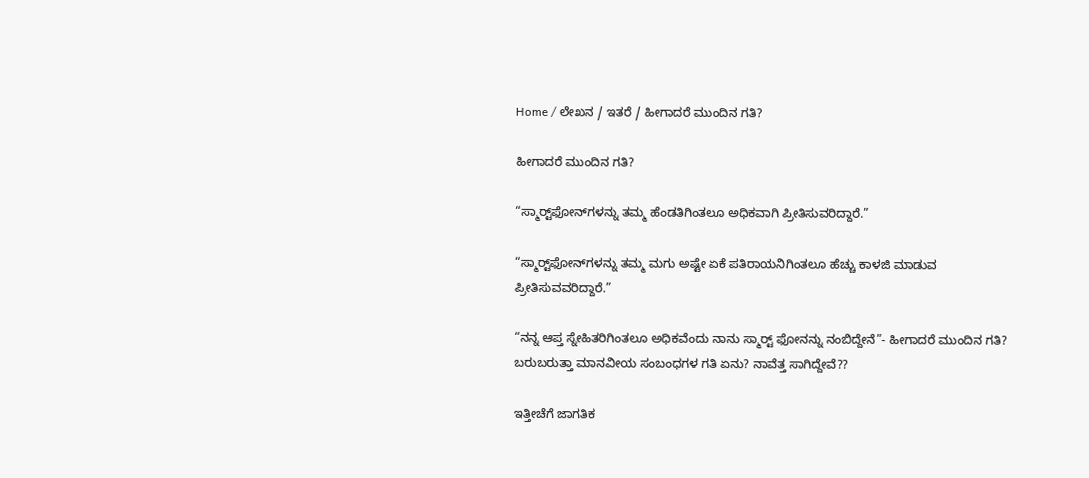Home / ಲೇಖನ / ಇತರೆ / ಹೀಗಾದರೆ ಮುಂದಿನ ಗತಿ?

ಹೀಗಾದರೆ ಮುಂದಿನ ಗತಿ?

“ಸ್ಮಾರ್‍ಟ್‌ಫೋನ್‌ಗಳನ್ನು ತಮ್ಮ ಹೆಂಡತಿಗಿಂತಲೂ ಅಧಿಕವಾಗಿ ಪ್ರೀತಿಸುವರಿದ್ದಾರೆ.”

“ಸ್ಮಾರ್‍ಟ್‌ಫೋನ್‌ಗಳನ್ನು ತಮ್ಮ ಮಗು ಅಷ್ಟೇ ಏಕೆ ಪತಿರಾಯನಿಗಿಂತಲೂ ಹೆಚ್ಚು ಕಾಳಜಿ ಮಾಡುವ ಪ್ರೀತಿಸುವವರಿದ್ದಾರೆ.”

“ನನ್ನ ಆಪ್ತ ಸ್ನೇಹಿತರಿಗಿಂತಲೂ ಅಧಿಕವೆಂದು ನಾನು ಸ್ಮಾರ್‍ಟ್ ಫೋನನ್ನು ನಂಬಿದ್ದೇನೆ”- ಹೀಗಾದರೆ ಮುಂದಿನ ಗತಿ? ಬರುಬರುತ್ತಾ ಮಾನವೀಯ ಸಂಬಂಧಗಳ ಗತಿ ಏನು? ನಾವೆತ್ತ ಸಾಗಿದ್ದೇವೆ??

ಇತ್ತೀಚೆಗೆ ಜಾಗತಿಕ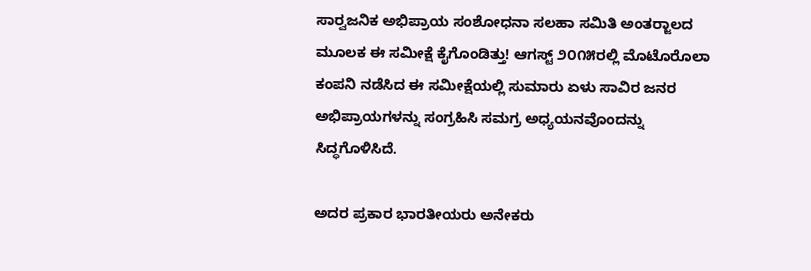ಸಾರ್‍ವಜನಿಕ ಅಭಿಪ್ರಾಯ ಸಂಶೋಧನಾ ಸಲಹಾ ಸಮಿತಿ ಅಂತರ್‍ಜಾಲದ ಮೂಲಕ ಈ ಸಮೀಕ್ಷೆ ಕೈಗೊಂಡಿತ್ತು! ಆಗಸ್ಟ್ ೨೦೧೫ರಲ್ಲಿ ಮೊಟೊರೊಲಾ ಕಂಪನಿ ನಡೆಸಿದ ಈ ಸಮೀಕ್ಷೆಯಲ್ಲಿ ಸುಮಾರು ಏಳು ಸಾವಿರ ಜನರ ಅಭಿಪ್ರಾಯಗಳನ್ನು ಸಂಗ್ರಹಿಸಿ ಸಮಗ್ರ ಅಧ್ಯಯನವೊಂದನ್ನು ಸಿದ್ಧಗೊಳಿಸಿದೆ.

ಅದರ ಪ್ರಕಾರ ಭಾರತೀಯರು ಅನೇಕರು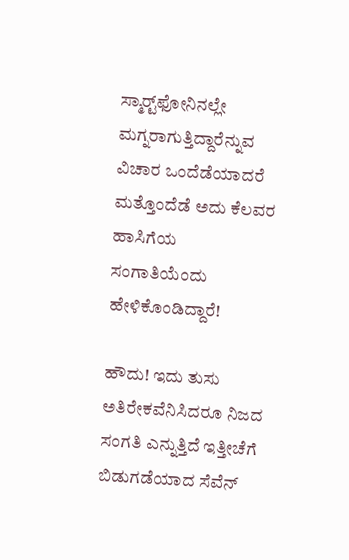ಸ್ಮಾರ್‍ಟ್‌ಫೋನಿನಲ್ಲೇ ಮಗ್ನರಾಗುತ್ತಿದ್ದಾರೆನ್ನುವ ವಿಚಾರ ಒಂದೆಡೆಯಾದರೆ ಮತ್ತೊಂದೆಡೆ ಅದು ಕೆಲವರ ಹಾಸಿಗೆಯ ಸಂಗಾತಿಯೆಂದು ಹೇಳಿಕೊಂಡಿದ್ದಾರೆ!

ಹೌದು! ಇದು ತುಸು ಅತಿರೇಕವೆನಿಸಿದರೂ ನಿಜದ ಸಂಗತಿ ಎನ್ನುತ್ತಿದೆ ಇತ್ತೀಚೆಗೆ ಬಿಡುಗಡೆಯಾದ ಸೆವೆನ್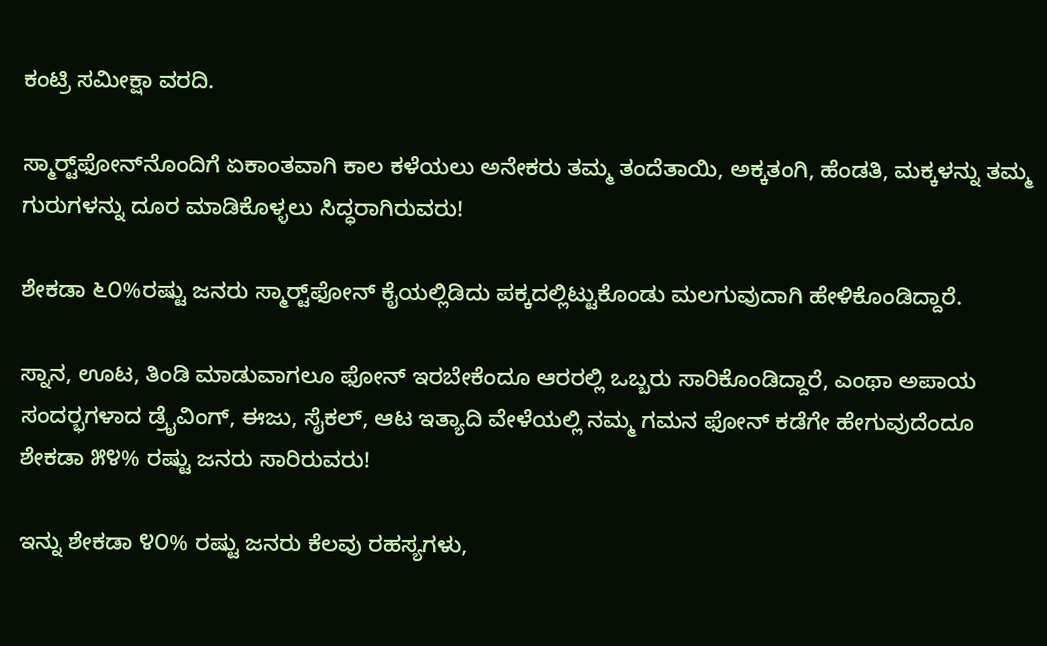ಕಂಟ್ರಿ ಸಮೀಕ್ಷಾ ವರದಿ.

ಸ್ಮಾರ್‍ಟ್‌ಫೋನ್‌ನೊಂದಿಗೆ ಏಕಾಂತವಾಗಿ ಕಾಲ ಕಳೆಯಲು ಅನೇಕರು ತಮ್ಮ ತಂದೆತಾಯಿ, ಅಕ್ಕತಂಗಿ, ಹೆಂಡತಿ, ಮಕ್ಕಳನ್ನು ತಮ್ಮ ಗುರುಗಳನ್ನು ದೂರ ಮಾಡಿಕೊಳ್ಳಲು ಸಿದ್ಧರಾಗಿರುವರು!

ಶೇಕಡಾ ೬೦%ರಷ್ಟು ಜನರು ಸ್ಮಾರ್‍ಟ್‌ಫೋನ್ ಕೈಯಲ್ಲಿಡಿದು ಪಕ್ಕದಲ್ಲಿಟ್ಟುಕೊಂಡು ಮಲಗುವುದಾಗಿ ಹೇಳಿಕೊಂಡಿದ್ದಾರೆ.

ಸ್ನಾನ, ಊಟ, ತಿಂಡಿ ಮಾಡುವಾಗಲೂ ಫೋನ್ ಇರಬೇಕೆಂದೂ ಆರರಲ್ಲಿ ಒಬ್ಬರು ಸಾರಿಕೊಂಡಿದ್ದಾರೆ, ಎಂಥಾ ಅಪಾಯ ಸಂದರ್‍ಭಗಳಾದ ಡ್ರೈವಿಂಗ್, ಈಜು, ಸೈಕಲ್, ಆಟ ಇತ್ಯಾದಿ ವೇಳೆಯಲ್ಲಿ ನಮ್ಮ ಗಮನ ಫೋನ್ ಕಡೆಗೇ ಹೇಗುವುದೆಂದೂ ಶೇಕಡಾ ೫೪% ರಷ್ಟು ಜನರು ಸಾರಿರುವರು!

ಇನ್ನು ಶೇಕಡಾ ೪೦% ರಷ್ಟು ಜನರು ಕೆಲವು ರಹಸ್ಯಗಳು,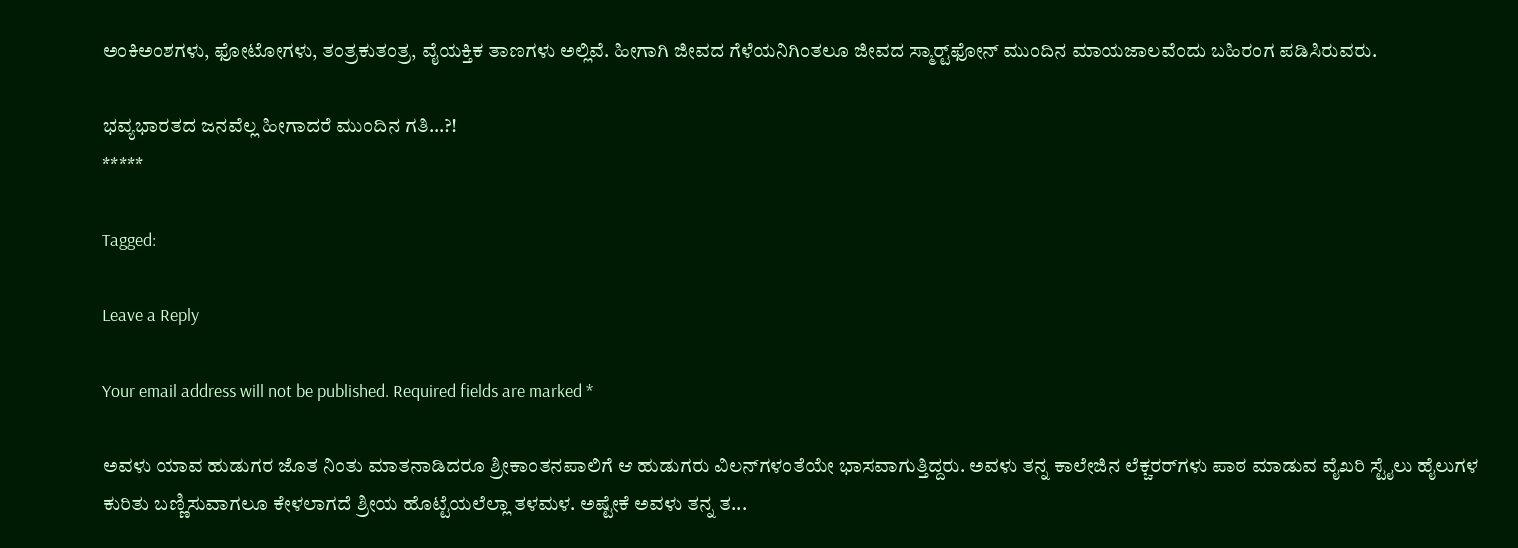ಅಂಕಿ‌ಅಂಶಗಳು, ಫೋಟೋಗಳು, ತಂತ್ರಕುತಂತ್ರ, ವೈಯಕ್ತಿಕ ತಾಣಗಳು ಅಲ್ಲಿವೆ. ಹೀಗಾಗಿ ಜೀವದ ಗೆಳೆಯನಿಗಿಂತಲೂ ಜೀವದ ಸ್ಮಾರ್‍ಟ್‌ಫೋನ್ ಮುಂದಿನ ಮಾಯಜಾಲವೆಂದು ಬಹಿರಂಗ ಪಡಿಸಿರುವರು.

ಭವ್ಯಭಾರತದ ಜನವೆಲ್ಲ ಹೀಗಾದರೆ ಮುಂದಿನ ಗತಿ…?!
*****

Tagged:

Leave a Reply

Your email address will not be published. Required fields are marked *

ಅವಳು ಯಾವ ಹುಡುಗರ ಜೊತ ನಿಂತು ಮಾತನಾಡಿದರೂ ಶ್ರೀಕಾಂತನಪಾಲಿಗೆ ಆ ಹುಡುಗರು ವಿಲನ್‌ಗಳಂತೆಯೇ ಭಾಸವಾಗುತ್ತಿದ್ದರು. ಅವಳು ತನ್ನ ಕಾಲೇಜಿನ ಲೆಕ್ಚರರ್‌ಗಳು ಪಾಠ ಮಾಡುವ ವೈಖರಿ ಸ್ಟೈಲು ಹೈಲುಗಳ ಕುರಿತು ಬಣ್ಣಿಸುವಾಗಲೂ ಕೇಳಲಾಗದೆ ಶ್ರೀಯ ಹೊಟ್ಟೆಯಲೆಲ್ಲಾ ತಳಮಳ. ಅಷ್ಟೇಕೆ ಅವಳು ತನ್ನ ತ...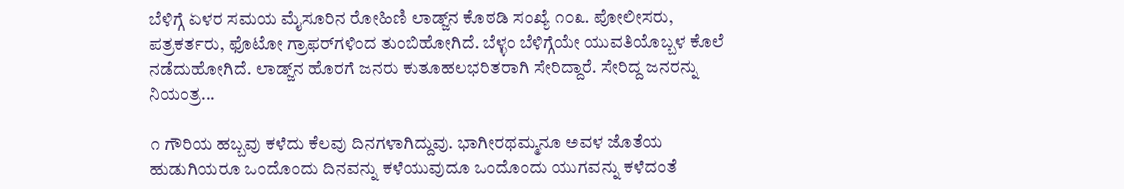ಬೆಳಿಗ್ಗೆ ಏಳರ ಸಮಯ ಮೈಸೂರಿನ ರೋಹಿಣಿ ಲಾಡ್ಜ್‌ನ ಕೊಠಡಿ ಸಂಖ್ಯೆ ೧೦೩. ಪೋಲೀಸರು, ಪತ್ರಕರ್ತರು, ಫೊಟೋ ಗ್ರಾಫರ್‌ಗಳಿಂದ ತುಂಬಿಹೋಗಿದೆ. ಬೆಳ್ಳಂ ಬೆಳಿಗ್ಗೆಯೇ ಯುವತಿಯೊಬ್ಬಳ ಕೊಲೆ ನಡೆದುಹೋಗಿದೆ. ಲಾಡ್ಜ್‌ನ ಹೊರಗೆ ಜನರು ಕುತೂಹಲಭರಿತರಾಗಿ ಸೇರಿದ್ದಾರೆ. ಸೇರಿದ್ದ ಜನರನ್ನು ನಿಯಂತ್ರ...

೧ ಗೌರಿಯ ಹಬ್ಬವು ಕಳೆದು ಕೆಲವು ದಿನಗಳಾಗಿದ್ದುವು. ಭಾಗೀರಥಮ್ಮನೂ ಅವಳ ಜೊತೆಯ ಹುಡುಗಿಯರೂ ಒಂದೊಂದು ದಿನವನ್ನು ಕಳೆಯುವುದೂ ಒಂದೊಂದು ಯುಗವನ್ನು ಕಳೆದಂತೆ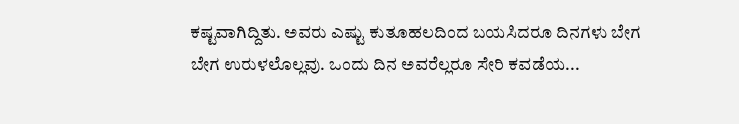ಕಷ್ಟವಾಗಿದ್ದಿತು. ಅವರು ಎಷ್ಟು ಕುತೂಹಲದಿಂದ ಬಯಸಿದರೂ ದಿನಗಳು ಬೇಗ ಬೇಗ ಉರುಳಲೊಲ್ಲವು. ಒಂದು ದಿನ ಅವರೆಲ್ಲರೂ ಸೇರಿ ಕವಡೆಯ...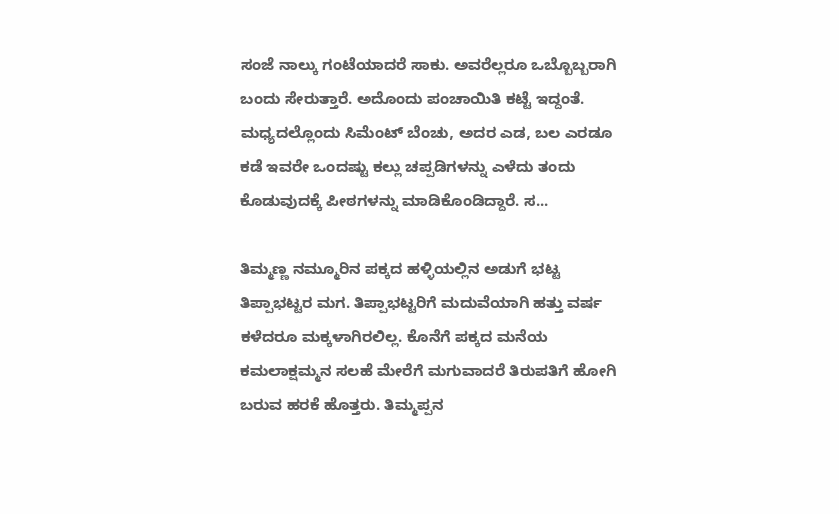ಸಂಜೆ ನಾಲ್ಕು ಗಂಟೆಯಾದರೆ ಸಾಕು. ಅವರೆಲ್ಲರೂ ಒಬ್ಬೊಬ್ಬರಾಗಿ ಬಂದು ಸೇರುತ್ತಾರೆ. ಅದೊಂದು ಪಂಚಾಯಿತಿ ಕಟ್ಟೆ ಇದ್ದಂತೆ. ಮಧ್ಯದಲ್ಲೊಂದು ಸಿಮೆಂಟ್ ಬೆಂಚು, ಅದರ ಎಡ, ಬಲ ಎರಡೂ ಕಡೆ ಇವರೇ ಒಂದಷ್ಟು ಕಲ್ಲು ಚಪ್ಪಡಿಗಳನ್ನು ಎಳೆದು ತಂದು ಕೊಡುವುದಕ್ಕೆ ಪೀಠಗಳನ್ನು ಮಾಡಿಕೊಂಡಿದ್ದಾರೆ. ಸ...

ತಿಮ್ಮಣ್ಣ ನಮ್ಮೂರಿನ ಪಕ್ಕದ ಹಳ್ಳಿಯಲ್ಲಿನ ಅಡುಗೆ ಭಟ್ಟ ತಿಪ್ಪಾಭಟ್ಟರ ಮಗ. ತಿಪ್ಪಾಭಟ್ಟರಿಗೆ ಮದುವೆಯಾಗಿ ಹತ್ತು ವರ್ಷ ಕಳೆದರೂ ಮಕ್ಕಳಾಗಿರಲಿಲ್ಲ. ಕೊನೆಗೆ ಪಕ್ಕದ ಮನೆಯ ಕಮಲಾಕ್ಷಮ್ಮನ ಸಲಹೆ ಮೇರೆಗೆ ಮಗುವಾದರೆ ತಿರುಪತಿಗೆ ಹೋಗಿ ಬರುವ ಹರಕೆ ಹೊತ್ತರು. ತಿಮ್ಮಪ್ಪನ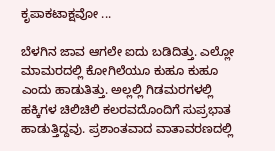ಕೃಪಾಕಟಾಕ್ಷವೋ ...

ಬೆಳಗಿನ ಜಾವ ಆಗಲೇ ಐದು ಬಡಿದಿತ್ತು. ಎಲ್ಲೋ ಮಾಮರದಲ್ಲಿ ಕೋಗಿಲೆಯೂ ಕುಹೂ ಕುಹೂ ಎಂದು ಹಾಡುತಿತ್ತು. ಅಲ್ಲಲ್ಲಿ ಗಿಡಮರಗಳಲ್ಲಿ ಹಕ್ಕಿಗಳ ಚಿಲಿಚಿಲಿ ಕಲರವದೊಂದಿಗೆ ಸುಪ್ರಭಾತ ಹಾಡುತ್ತಿದ್ದವು. ಪ್ರಶಾಂತವಾದ ವಾತಾವರಣದಲ್ಲಿ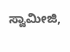ಸ್ವಾಮೀಜಿ,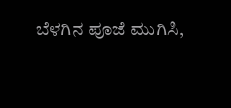ಬೆಳಗಿನ ಪೂಜೆ ಮುಗಿಸಿ,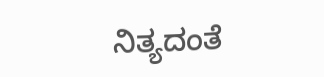ನಿತ್ಯದಂತೆ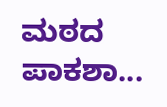ಮಠದ ಪಾಕಶಾ...